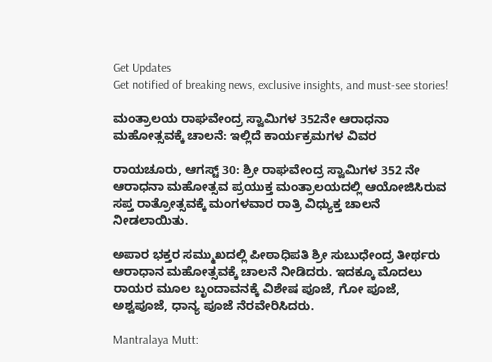Get Updates
Get notified of breaking news, exclusive insights, and must-see stories!

ಮಂತ್ರಾಲಯ ರಾಘವೇಂದ್ರ ಸ್ವಾಮಿಗಳ 352ನೇ ಆರಾಧನಾ ಮಹೋತ್ಸವಕ್ಕೆ ಚಾಲನೆ: ಇಲ್ಲಿದೆ ಕಾರ್ಯಕ್ರಮಗಳ ವಿವರ

ರಾಯಚೂರು, ಆಗಸ್ಟ್ 30: ಶ್ರೀ ರಾಘವೇಂದ್ರ ಸ್ವಾಮಿಗಳ 352 ನೇ ಆರಾಧನಾ ಮಹೋತ್ಸವ ಪ್ರಯುಕ್ತ ಮಂತ್ರಾಲಯದಲ್ಲಿ ಆಯೋಜಿಸಿರುವ ಸಪ್ತ ರಾತ್ರೋತ್ಸವಕ್ಕೆ ಮಂಗಳವಾರ ರಾತ್ರಿ ವಿಧ್ಯುಕ್ತ ಚಾಲನೆ ನೀಡಲಾಯಿತು.

ಅಪಾರ ಭಕ್ತರ ಸಮ್ಮುಖದಲ್ಲಿ ಪೀಠಾಧಿಪತಿ ಶ್ರೀ ಸುಬುಧೇಂದ್ರ ತೀರ್ಥರು ಆರಾಧಾನ ಮಹೋತ್ಸವಕ್ಕೆ ಚಾಲನೆ ನೀಡಿದರು. ಇದಕ್ಕೂ ಮೊದಲು ರಾಯರ ಮೂಲ ಬೃಂದಾವನಕ್ಕೆ ವಿಶೇಷ ಪೂಜೆ, ಗೋ ಪೂಜೆ, ಅಶ್ವಪೂಜೆ, ಧಾನ್ಯ ಪೂಜೆ ನೆರವೇರಿಸಿದರು.

Mantralaya Mutt: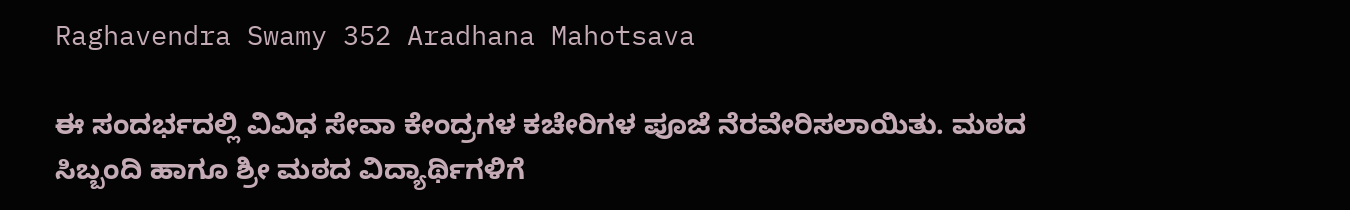Raghavendra Swamy 352 Aradhana Mahotsava

ಈ ಸಂದರ್ಭದಲ್ಲಿ ವಿವಿಧ ಸೇವಾ ಕೇಂದ್ರಗಳ ಕಚೇರಿಗಳ ಪೂಜೆ ನೆರವೇರಿಸಲಾಯಿತು. ಮಠದ ಸಿಬ್ಬಂದಿ ಹಾಗೂ ಶ್ರೀ ಮಠದ ವಿದ್ಯಾರ್ಥಿಗಳಿಗೆ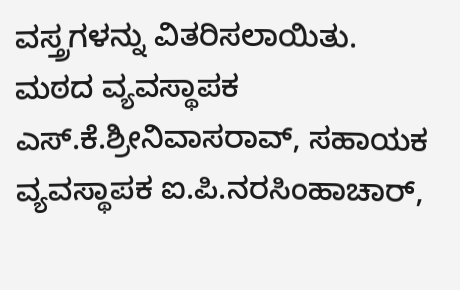ವಸ್ತ್ರಗಳನ್ನು ವಿತರಿಸಲಾಯಿತು. ಮಠದ ವ್ಯವಸ್ಥಾಪಕ ಎಸ್.ಕೆ.ಶ್ರೀನಿವಾಸರಾವ್, ಸಹಾಯಕ ವ್ಯವಸ್ಥಾಪಕ ಐ.ಪಿ.ನರಸಿಂಹಾಚಾರ್,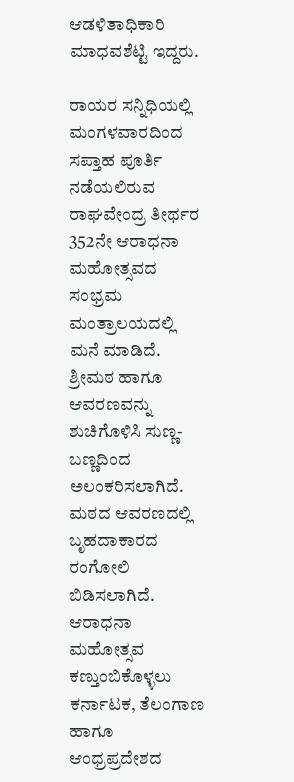ಆಡಳಿತಾಧಿಕಾರಿ ಮಾಧವಶೆಟ್ಟಿ ಇದ್ದರು.

ರಾಯರ ಸನ್ನಿಧಿಯಲ್ಲಿ ಮಂಗಳವಾರದಿಂದ ಸಪ್ತಾಹ ಪೂರ್ತಿ ನಡೆಯಲಿರುವ ರಾಘವೇಂದ್ರ ತೀರ್ಥರ 352ನೇ ಆರಾಧನಾ ಮಹೋತ್ಸವದ ಸಂಭ್ರಮ ಮಂತ್ರಾಲಯದಲ್ಲಿ ಮನೆ ಮಾಡಿದೆ. ಶ್ರೀಮಠ ಹಾಗೂ ಆವರಣವನ್ನು ಶುಚಿಗೊಳಿಸಿ ಸುಣ್ಣ-ಬಣ್ಣದಿಂದ ಅಲಂಕರಿಸಲಾಗಿದೆ. ಮಠದ ಆವರಣದಲ್ಲಿ ಬೃಹದಾಕಾರದ ರಂಗೋಲಿ ಬಿಡಿಸಲಾಗಿದೆ. ಆರಾಧನಾ ಮಹೋತ್ಸವ ಕಣ್ತುಂಬಿಕೊಳ್ಳಲು ಕರ್ನಾಟಕ, ತೆಲಂಗಾಣ ಹಾಗೂ ಆಂಧ್ರಪ್ರದೇಶದ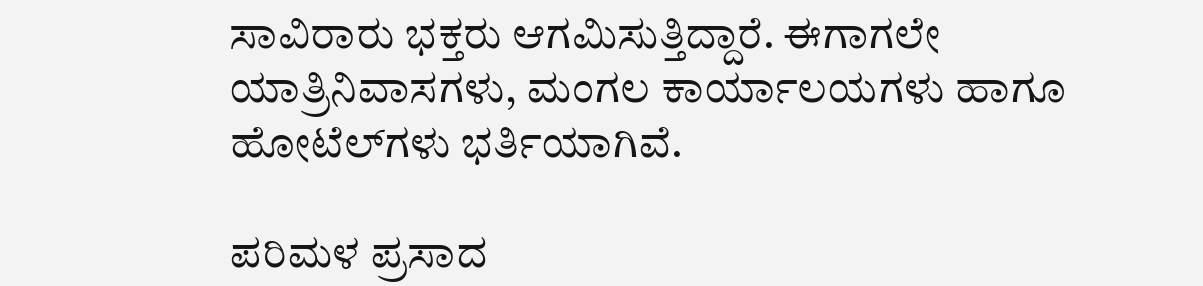ಸಾವಿರಾರು ಭಕ್ತರು ಆಗಮಿಸುತ್ತಿದ್ದಾರೆ. ಈಗಾಗಲೇ ಯಾತ್ರಿನಿವಾಸಗಳು, ಮಂಗಲ ಕಾರ್ಯಾಲಯಗಳು ಹಾಗೂ ಹೋಟೆಲ್‌ಗಳು ಭರ್ತಿಯಾಗಿವೆ.

ಪರಿಮಳ ಪ್ರಸಾದ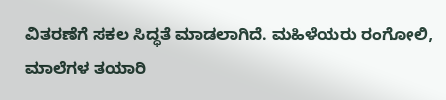ವಿತರಣೆಗೆ ಸಕಲ ಸಿದ್ಧತೆ ಮಾಡಲಾಗಿದೆ. ಮಹಿಳೆಯರು ರಂಗೋಲಿ, ಮಾಲೆಗಳ ತಯಾರಿ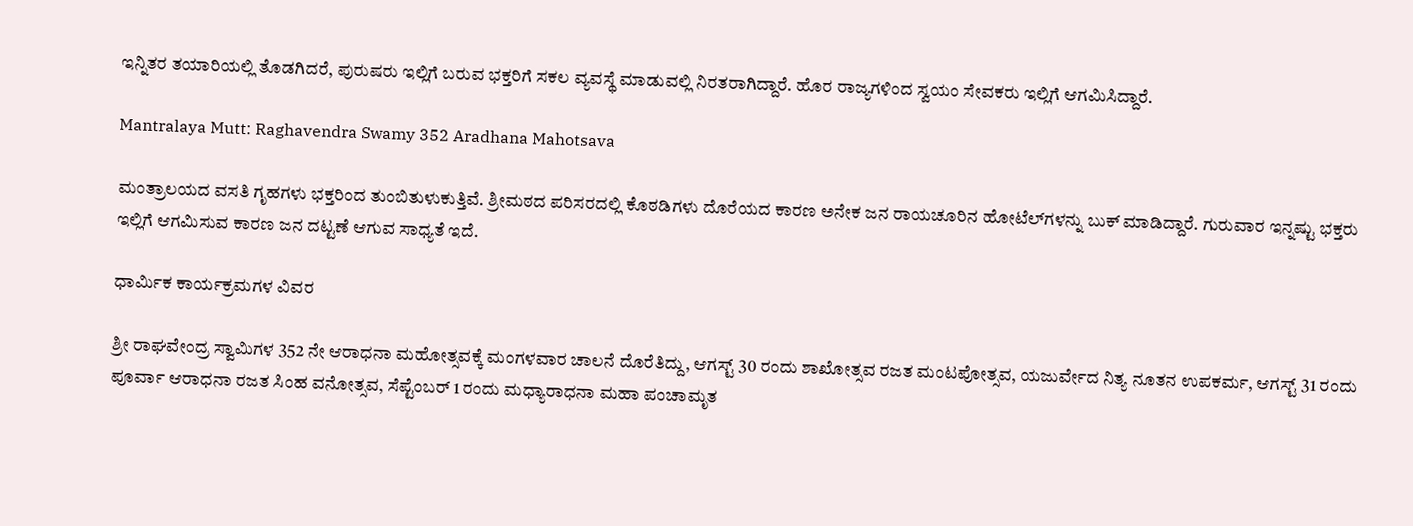ಇನ್ನಿತರ ತಯಾರಿಯಲ್ಲಿ ತೊಡಗಿದರೆ, ಪುರುಷರು ಇಲ್ಲಿಗೆ ಬರುವ ಭಕ್ತರಿಗೆ ಸಕಲ ವ್ಯವಸ್ಥೆ ಮಾಡುವಲ್ಲಿ ನಿರತರಾಗಿದ್ದಾರೆ. ಹೊರ ರಾಜ್ಯಗಳಿಂದ ಸ್ವಯಂ ಸೇವಕರು ಇಲ್ಲಿಗೆ ಆಗಮಿಸಿದ್ದಾರೆ.

Mantralaya Mutt: Raghavendra Swamy 352 Aradhana Mahotsava

ಮಂತ್ರಾಲಯದ ವಸತಿ ಗೃಹಗಳು ಭಕ್ತರಿಂದ ತುಂಬಿತುಳುಕುತ್ತಿವೆ. ಶ್ರೀಮಠದ ಪರಿಸರದಲ್ಲಿ ಕೊಠಡಿಗಳು ದೊರೆಯದ ಕಾರಣ ಅನೇಕ ಜನ ರಾಯಚೂರಿನ ಹೋಟೆಲ್‌ಗಳನ್ನು ಬುಕ್‌ ಮಾಡಿದ್ದಾರೆ. ಗುರುವಾರ ಇನ್ನಷ್ಟು ಭಕ್ತರು ಇಲ್ಲಿಗೆ ಆಗಮಿಸುವ ಕಾರಣ ಜನ ದಟ್ಟಣೆ ಆಗುವ ಸಾಧ್ಯತೆ ಇದೆ.

ಧಾರ್ಮಿಕ ಕಾರ್ಯಕ್ರಮಗಳ ವಿವರ

ಶ್ರೀ ರಾಘವೇಂದ್ರ ಸ್ವಾಮಿಗಳ 352 ನೇ ಆರಾಧನಾ ಮಹೋತ್ಸವಕ್ಕೆ ಮಂಗಳವಾರ ಚಾಲನೆ ದೊರೆತಿದ್ದು, ಆಗಸ್ಟ್ 30 ರಂದು ಶಾಖೋತ್ಸವ ರಜತ ಮಂಟಪೋತ್ಸವ, ಯಜುರ್ವೇದ ನಿತ್ಯ ನೂತನ ಉಪಕರ್ಮ, ಆಗಸ್ಟ್ 31 ರಂದು ಪೂರ್ವಾ ಆರಾಧನಾ ರಜತ ಸಿಂಹ ವನೋತ್ಸವ, ಸೆಪ್ಟೆಂಬರ್ 1 ರಂದು ಮಧ್ಯಾರಾಧನಾ ಮಹಾ ಪಂಚಾಮೃತ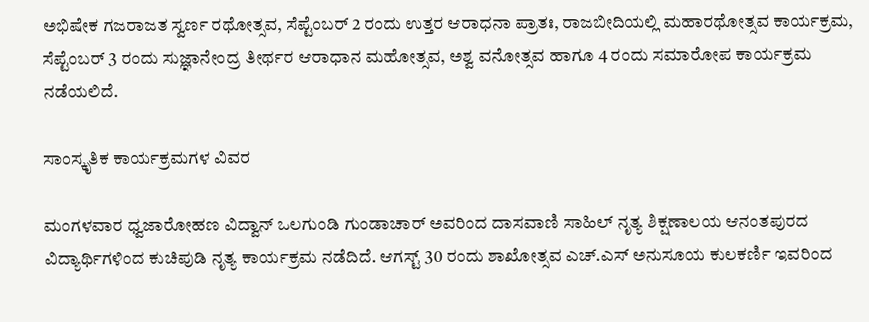ಅಭಿಷೇಕ ಗಜರಾಜತ ಸ್ವರ್ಣ ರಥೋತ್ಸವ, ಸೆಪ್ಟೆಂಬರ್ 2 ರಂದು ಉತ್ತರ ಆರಾಧನಾ ಪ್ರಾತಃ, ರಾಜಬೀದಿಯಲ್ಲಿ ಮಹಾರಥೋತ್ಸವ ಕಾರ್ಯಕ್ರಮ, ಸೆಪ್ಟೆಂಬರ್ 3 ರಂದು ಸುಜ್ಞಾನೇಂದ್ರ ತೀರ್ಥರ ಆರಾಧಾನ ಮಹೋತ್ಸವ, ಅಶ್ವ ವನೋತ್ಸವ ಹಾಗೂ 4 ರಂದು ಸಮಾರೋಪ ಕಾರ್ಯಕ್ರಮ ನಡೆಯಲಿದೆ.

ಸಾಂಸ್ಕೃತಿಕ ಕಾರ್ಯಕ್ರಮಗಳ ವಿವರ

ಮಂಗಳವಾರ ಧ್ವಜಾರೋಹಣ ವಿದ್ವಾನ್ ಒಲಗುಂಡಿ ಗುಂಡಾಚಾರ್ ಅವರಿಂದ ದಾಸವಾಣಿ ಸಾಹಿಲ್ ನೃತ್ಯ ಶಿಕ್ಷಣಾಲಯ ಆನಂತಪುರದ ವಿದ್ಯಾರ್ಥಿಗಳಿಂದ ಕುಚಿಪುಡಿ ನೃತ್ಯ ಕಾರ್ಯಕ್ರಮ ನಡೆದಿದೆ. ಆಗಸ್ಟ್ 30 ರಂದು ಶಾಖೋತ್ಸವ ಎಚ್.ಎಸ್ ಅನುಸೂಯ ಕುಲಕರ್ಣಿ ಇವರಿಂದ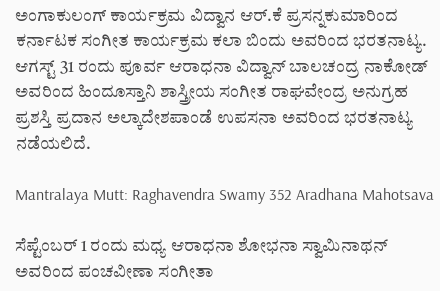ಅಂಗಾಕುಲಂಗ್ ಕಾರ್ಯಕ್ರಮ ವಿದ್ವಾನ ಆರ್.ಕೆ ಪ್ರಸನ್ನಕುಮಾರಿಂದ ಕರ್ನಾಟಕ ಸಂಗೀತ ಕಾರ್ಯಕ್ರಮ ಕಲಾ ಬಿಂದು ಅವರಿಂದ ಭರತನಾಟ್ಯ. ಆಗಸ್ಟ್ 31 ರಂದು ಪೂರ್ವ ಆರಾಧನಾ ವಿದ್ವಾನ್ ಬಾಲಚಂದ್ರ ನಾಕೋಡ್ ಅವರಿಂದ ಹಿಂದೂಸ್ತಾನಿ ಶಾಸ್ತ್ರೀಯ ಸಂಗೀತ ರಾಘವೇಂದ್ರ ಅನುಗ್ರಹ ಪ್ರಶಸ್ತಿ ಪ್ರದಾನ ಅಲ್ಕಾದೇಶಪಾಂಡೆ ಉಪಸನಾ ಅವರಿಂದ ಭರತನಾಟ್ಯ ನಡೆಯಲಿದೆ.

Mantralaya Mutt: Raghavendra Swamy 352 Aradhana Mahotsava

ಸೆಪ್ಟೆಂಬರ್ 1 ರಂದು ಮಧ್ಯ ಆರಾಧನಾ ಶೋಭನಾ ಸ್ವಾಮಿನಾಥನ್ ಅವರಿಂದ ಪಂಚವೀಣಾ ಸಂಗೀತಾ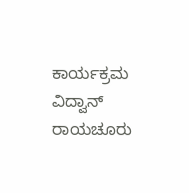ಕಾರ್ಯಕ್ರಮ ವಿದ್ವಾನ್ ರಾಯಚೂರು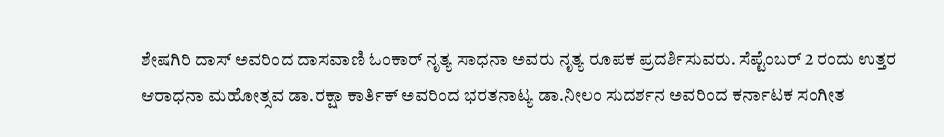ಶೇಷಗಿರಿ ದಾಸ್ ಅವರಿಂದ ದಾಸವಾಣಿ ಓಂಕಾರ್ ನೃತ್ಯ ಸಾಧನಾ ಅವರು ನೃತ್ಯ ರೂಪಕ ಪ್ರದರ್ಶಿಸುವರು. ಸೆಪ್ಟೆಂಬರ್ 2 ರಂದು ಉತ್ತರ ಆರಾಧನಾ ಮಹೋತ್ಸವ ಡಾ.ರಕ್ಷಾ ಕಾರ್ತಿಕ್ ಅವರಿಂದ ಭರತನಾಟ್ಯ ಡಾ.ನೀಲಂ ಸುದರ್ಶನ ಅವರಿಂದ ಕರ್ನಾಟಕ ಸಂಗೀತ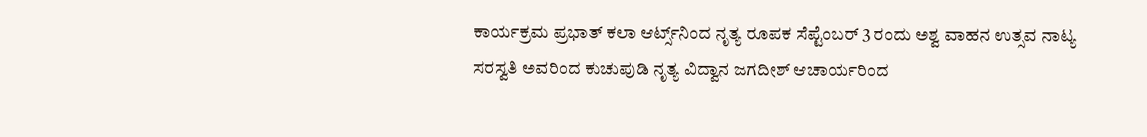ಕಾರ್ಯಕ್ರಮ ಪ್ರಭಾತ್ ಕಲಾ ಆರ್ಟ್ಸ್‌ನಿಂದ ನೃತ್ಯ ರೂಪಕ ಸೆಪ್ಟೆಂಬರ್ 3 ರಂದು ಅಶ್ವ ವಾಹನ ಉತ್ಸವ ನಾಟ್ಯ ಸರಸ್ವತಿ ಅವರಿಂದ ಕುಚುಪುಡಿ ನೃತ್ಯ ವಿದ್ವಾನ ಜಗದೀಶ್ ಆಚಾರ್ಯರಿಂದ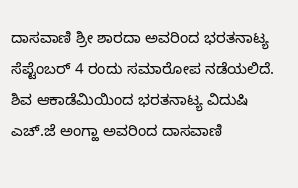ದಾಸವಾಣಿ ಶ್ರೀ ಶಾರದಾ ಅವರಿಂದ ಭರತನಾಟ್ಯ ಸೆಪ್ಟೆಂಬರ್ 4 ರಂದು ಸಮಾರೋಪ ನಡೆಯಲಿದೆ. ಶಿವ ಆಕಾಡೆಮಿಯಿಂದ ಭರತನಾಟ್ಯ ವಿದುಷಿ ಎಚ್.ಜೆ ಅಂಗ್ಹಾ ಅವರಿಂದ ದಾಸವಾಣಿ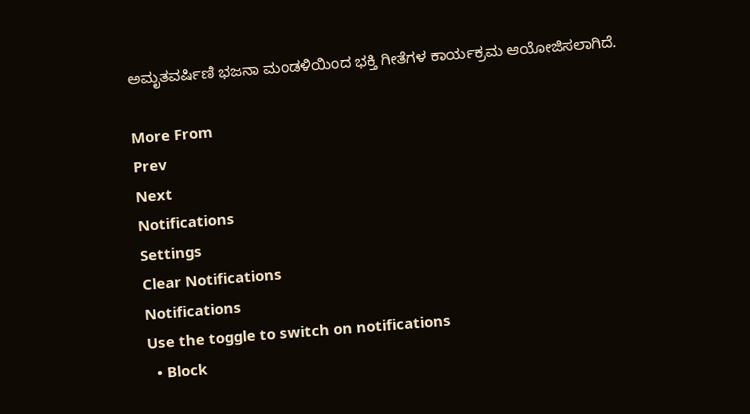ಅಮೃತವರ್ಷಿಣಿ ಭಜನಾ ಮಂಡಳಿಯಿಂದ ಭಕ್ತಿ ಗೀತೆಗಳ ಕಾರ್ಯಕ್ರಮ ಆಯೋಜಿಸಲಾಗಿದೆ.

More From
Prev
Next
Notifications
Settings
Clear Notifications
Notifications
Use the toggle to switch on notifications
  • Block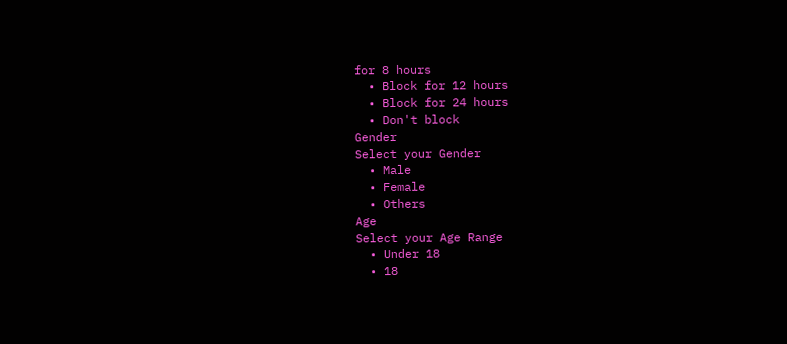for 8 hours
  • Block for 12 hours
  • Block for 24 hours
  • Don't block
Gender
Select your Gender
  • Male
  • Female
  • Others
Age
Select your Age Range
  • Under 18
  • 18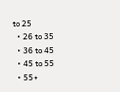to 25
  • 26 to 35
  • 36 to 45
  • 45 to 55
  • 55+